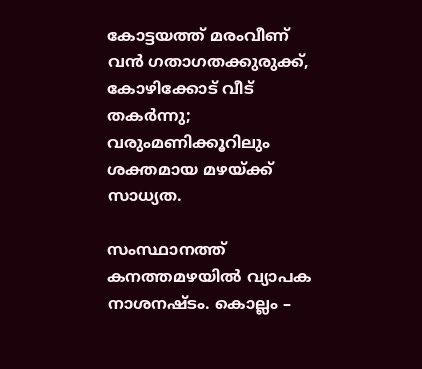കോട്ടയത്ത് മരംവീണ് വൻ ഗതാഗതക്കുരുക്ക്, കോഴിക്കോട് വീട് തകർന്നു; വരുംമണിക്കൂറിലും ശക്തമായ മഴയ്ക്ക് സാധ്യത.

സംസ്ഥാനത്ത് കനത്തമഴയില്‍ വ്യാപക നാശനഷ്ടം. കൊല്ലം –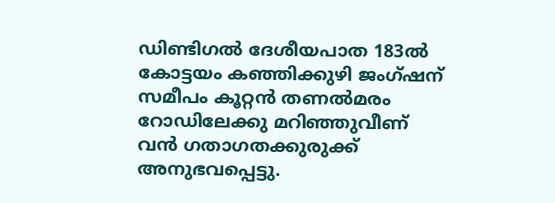ഡിണ്ടിഗല്‍ ദേശീയപാത 183ല്‍ കോട്ടയം കഞ്ഞിക്കുഴി ജംഗ്ഷന് സമീപം കൂറ്റന്‍ തണല്‍മരം റോഡിലേക്കു മറിഞ്ഞുവീണ് വന്‍ ഗതാഗതക്കുരുക്ക് അനുഭവപ്പെട്ടു.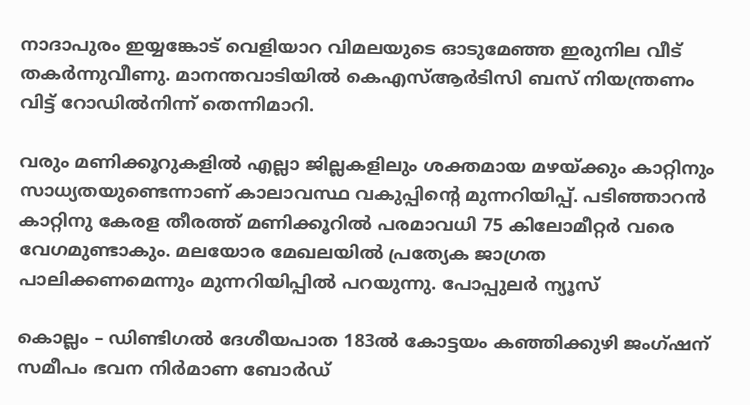നാദാപുരം ഇയ്യങ്കോട് വെളിയാറ വിമലയുടെ ഓടുമേഞ്ഞ ഇരുനില വീട് തകര്‍ന്നുവീണു. മാനന്തവാടിയില്‍ കെഎസ്‌ആര്‍ടിസി ബസ് നിയന്ത്രണം വിട്ട് റോഡില്‍നിന്ന് തെന്നിമാറി.

വരും മണിക്കൂറുകളില്‍ എല്ലാ ജില്ലകളിലും ശക്തമായ മഴയ്ക്കും കാറ്റിനും സാധ്യതയുണ്ടെന്നാണ് കാലാവസ്ഥ വകുപ്പിന്റെ മുന്നറിയിപ്പ്. പടിഞ്ഞാറന്‍ കാറ്റിനു കേരള തീരത്ത് മണിക്കൂറില്‍ പരമാവധി 75 കിലോമീറ്റര്‍ വരെ വേഗമുണ്ടാകും. മലയോര മേഖലയില്‍ പ്രത്യേക ജാഗ്രത പാലിക്കണമെന്നും മുന്നറിയിപ്പില്‍ പറയുന്നു. പോപ്പുലർ ന്യൂസ്

കൊല്ലം – ഡിണ്ടിഗല്‍ ദേശീയപാത 183ല്‍ കോട്ടയം കഞ്ഞിക്കുഴി ജംഗ്ഷന് സമീപം ഭവന നിര്‍മാണ ബോര്‍ഡ്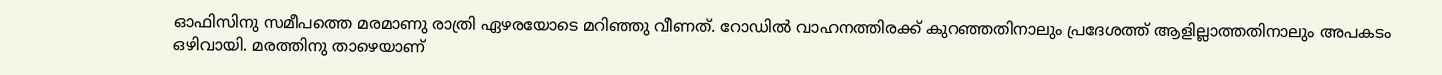ഓഫിസിനു സമീപത്തെ മരമാണു രാത്രി ഏഴരയോടെ മറിഞ്ഞു വീണത്. റോഡില്‍ വാഹനത്തിരക്ക് കുറഞ്ഞതിനാലും പ്രദേശത്ത് ആളില്ലാത്തതിനാലും അപകടം ഒഴിവായി. മരത്തിനു താഴെയാണ്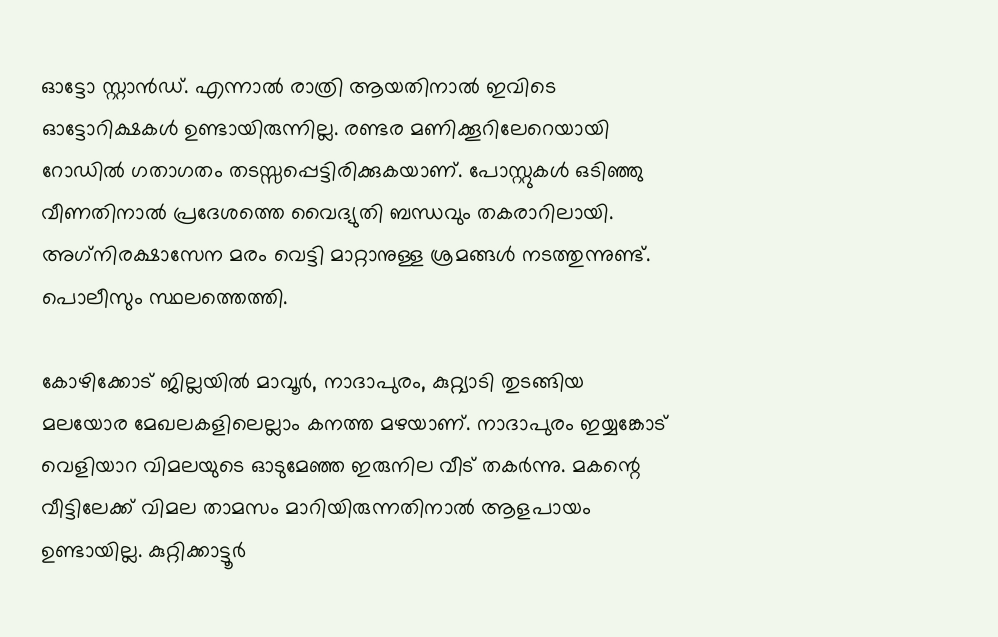ഓട്ടോ സ്റ്റാന്‍ഡ്. എന്നാല്‍ രാത്രി ആയതിനാല്‍ ഇവിടെ ഓട്ടോറിക്ഷകള്‍ ഉണ്ടായിരുന്നില്ല. രണ്ടര മണിക്കൂറിലേറെയായി റോഡില്‍ ഗതാഗതം തടസ്സപ്പെട്ടിരിക്കുകയാണ്. പോസ്റ്റുകള്‍ ഒടിഞ്ഞു വീണതിനാല്‍ പ്രദേശത്തെ വൈദ്യുതി ബന്ധവും തകരാറിലായി. അഗ്‌നിരക്ഷാസേന മരം വെട്ടി മാറ്റാനുള്ള ശ്രമങ്ങള്‍ നടത്തുന്നുണ്ട്. പൊലീസും സ്ഥലത്തെത്തി.

കോഴിക്കോട് ജില്ലയില്‍ മാവൂര്‍, നാദാപുരം, കുറ്റ്യാടി തുടങ്ങിയ മലയോര മേഖലകളിലെല്ലാം കനത്ത മഴയാണ്. നാദാപുരം ഇയ്യങ്കോട് വെളിയാറ വിമലയുടെ ഓടുമേഞ്ഞ ഇരുനില വീട് തകര്‍ന്നു. മകന്റെ വീട്ടിലേക്ക് വിമല താമസം മാറിയിരുന്നതിനാല്‍ ആളപായം ഉണ്ടായില്ല. കുറ്റിക്കാട്ടൂര്‍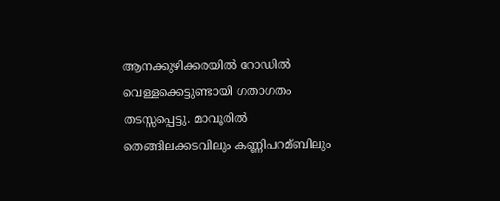ആനക്കുഴിക്കരയില്‍ റോഡില്‍ വെള്ളക്കെട്ടുണ്ടായി ഗതാഗതം തടസ്സപ്പെട്ടു. മാവൂരില്‍ തെങ്ങിലക്കടവിലും കണ്ണിപറമ്ബിലും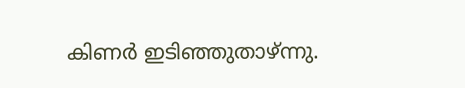കിണര്‍ ഇടിഞ്ഞുതാഴ്ന്നു.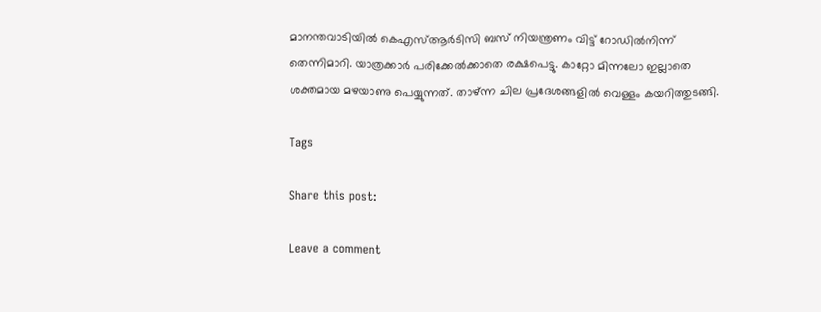മാനന്തവാടിയില്‍ കെഎസ്‌ആര്‍ടിസി ബസ് നിയന്ത്രണം വിട്ട് റോഡില്‍നിന്ന് തെന്നിമാറി. യാത്രക്കാര്‍ പരിക്കേല്‍ക്കാതെ രക്ഷപെട്ടു. കാറ്റോ മിന്നലോ ഇല്ലാതെ ശക്തമായ മഴയാണു പെയ്യുന്നത്. താഴ്ന്ന ചില പ്രദേശങ്ങളില്‍ വെള്ളം കയറിത്തുടങ്ങി.

Tags

Share this post:

Leave a comment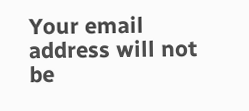Your email address will not be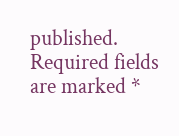published. Required fields are marked *